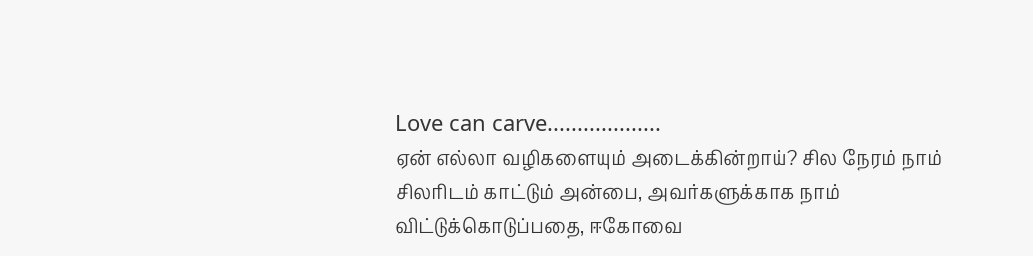Love can carve...................
ஏன் எல்லா வழிகளையும் அடைக்கின்றாய்? சில நேரம் நாம் சிலரிடம் காட்டும் அன்பை, அவர்களுக்காக நாம் விட்டுக்கொடுப்பதை, ஈகோவை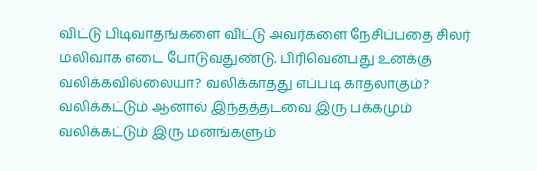விட்டு பிடிவாதங்களை விட்டு அவர்களை நேசிப்பதை சிலர் மலிவாக எடை போடுவதுண்டு. பிரிவென்பது உனக்கு வலிக்கவில்லையா? வலிக்காதது எப்படி காதலாகும்? வலிக்கட்டும் ஆனால் இந்தத்தடவை இரு பக்கமும் வலிக்கட்டும் இரு மனங்களும்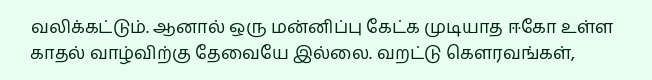வலிக்கட்டும். ஆனால் ஒரு மன்னிப்பு கேட்க முடியாத ஈகோ உள்ள காதல் வாழ்விற்கு தேவையே இல்லை. வறட்டு கௌரவங்கள்,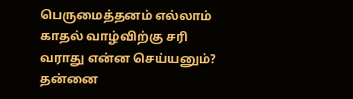பெருமைத்தனம் எல்லாம் காதல் வாழ்விற்கு சரி வராது என்ன செய்யனும்? தன்னை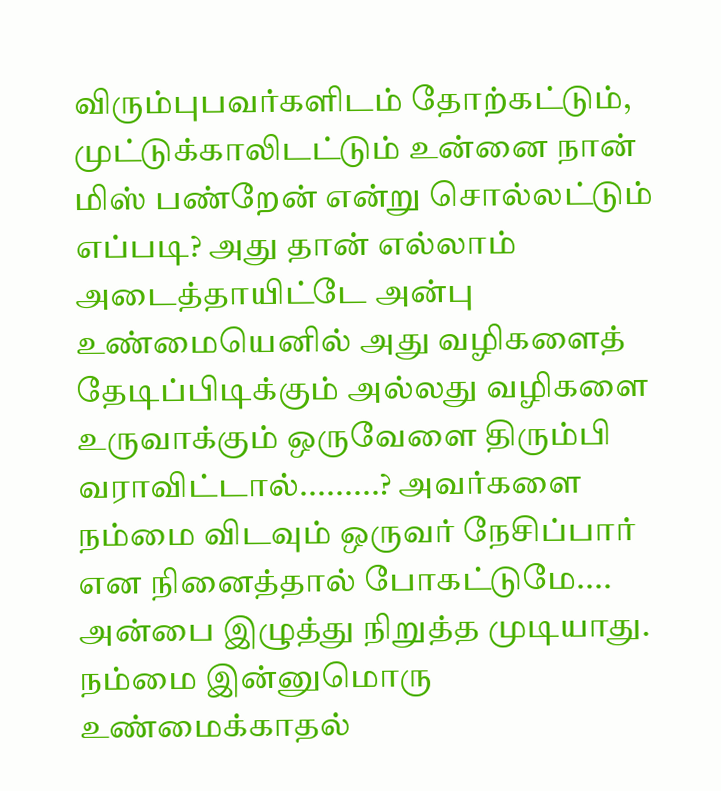விரும்புபவர்களிடம் தோற்கட்டும், முட்டுக்காலிடட்டும் உன்னை நான் மிஸ் பண்றேன் என்று சொல்லட்டும் எப்படி? அது தான் எல்லாம் அடைத்தாயிட்டே அன்பு உண்மையெனில் அது வழிகளைத் தேடிப்பிடிக்கும் அல்லது வழிகளை உருவாக்கும் ஒருவேளை திரும்பி வராவிட்டால்.........? அவர்களை நம்மை விடவும் ஒருவர் நேசிப்பார் என நினைத்தால் போகட்டுமே.... அன்பை இழுத்து நிறுத்த முடியாது. நம்மை இன்னுமொரு உண்மைக்காதல்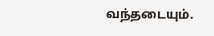வந்தடையும்.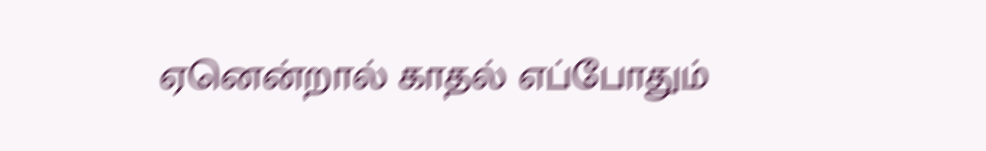ஏனென்றால் காதல் எப்போதும்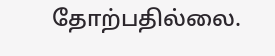தோற்பதில்லை.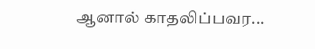ஆனால் காதலிப்பவர...